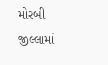મોરબી જીલ્લામાં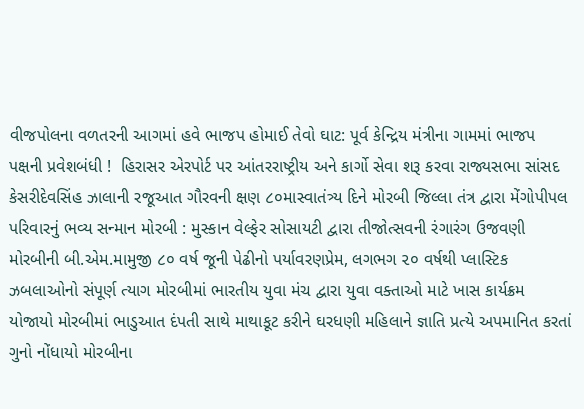વીજપોલના વળતરની આગમાં હવે ભાજપ હોમાઈ તેવો ઘાટ: પૂર્વ કેન્દ્રિય મંત્રીના ગામમાં ભાજપ પક્ષની પ્રવેશબંધી !  હિરાસર એરપોર્ટ પર આંતરરાષ્ટ્રીય અને કાર્ગો સેવા શરૂ કરવા રાજ્યસભા સાંસદ કેસરીદેવસિંહ ઝાલાની રજૂઆત ગૌરવની ક્ષણ ૮૦માસ્વાતંત્ર્ય દિને મોરબી જિલ્લા તંત્ર દ્વારા મેંગોપીપલ પરિવારનું ભવ્ય સન્માન મોરબી : મુસ્કાન વેલ્ફેર સોસાયટી દ્વારા તીજોત્સવની રંગારંગ ઉજવણી મોરબીની બી.એમ.મામુજી ૮૦ વર્ષ જૂની પેઢીનો પર્યાવરણપ્રેમ, લગભગ ૨૦ વર્ષથી પ્લાસ્ટિક ઝબલાઓનો સંપૂર્ણ ત્યાગ મોરબીમાં ભારતીય યુવા મંચ દ્વારા યુવા વક્તાઓ માટે ખાસ કાર્યક્રમ યોજાયો મોરબીમાં ભાડુઆત દંપતી સાથે માથાકૂટ કરીને ઘરધણી મહિલાને જ્ઞાતિ પ્રત્યે અપમાનિત કરતાં ગુનો નોંધાયો મોરબીના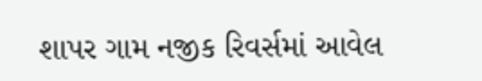શાપર ગામ નજીક રિવર્સમાં આવેલ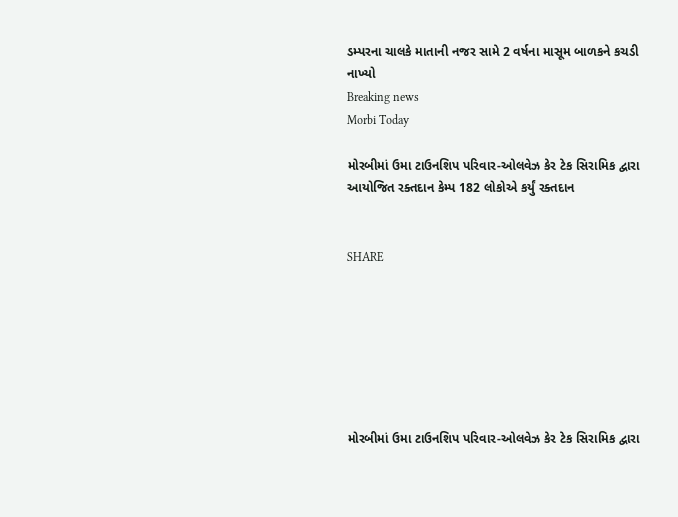ડમ્પરના ચાલકે માતાની નજર સામે 2 વર્ષના માસૂમ બાળકને કચડી નાખ્યો
Breaking news
Morbi Today

મોરબીમાં ઉમા ટાઉનશિપ પરિવાર-ઓલવેઝ કેર ટેક સિરામિક દ્વારા આયોજિત રક્તદાન કેમ્પ 182 લોકોએ કર્યું રક્તદાન


SHARE







મોરબીમાં ઉમા ટાઉનશિપ પરિવાર-ઓલવેઝ કેર ટેક સિરામિક દ્વારા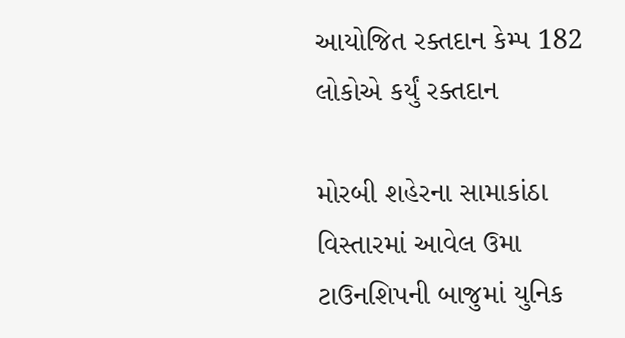આયોજિત રક્તદાન કેમ્પ 182 લોકોએ કર્યું રક્તદાન

મોરબી શહેરના સામાકાંઠા વિસ્તારમાં આવેલ ઉમા ટાઉનશિપની બાજુમાં યુનિક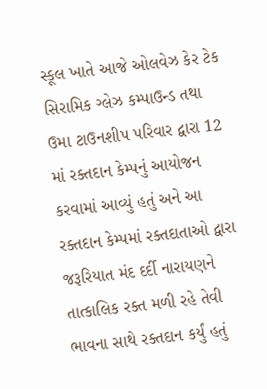સ્કૂલ ખાતે આજે ઓલવેઝ કેર ટેક સિરામિક ગ્લેઝ કમ્પાઉન્ડ તથા ઉમા ટાઉનશીપ પરિવાર દ્વારા 12 માં રક્તદાન કેમ્પનું આયોજન કરવામાં આવ્યું હતું અને આ રક્તદાન કેમ્પમાં રક્તદાતાઓ દ્વારા જરૂરિયાત મંદ દર્દી નારાયણને તાત્કાલિક રક્ત મળી રહે તેવી ભાવના સાથે રક્તદાન કર્યું હતું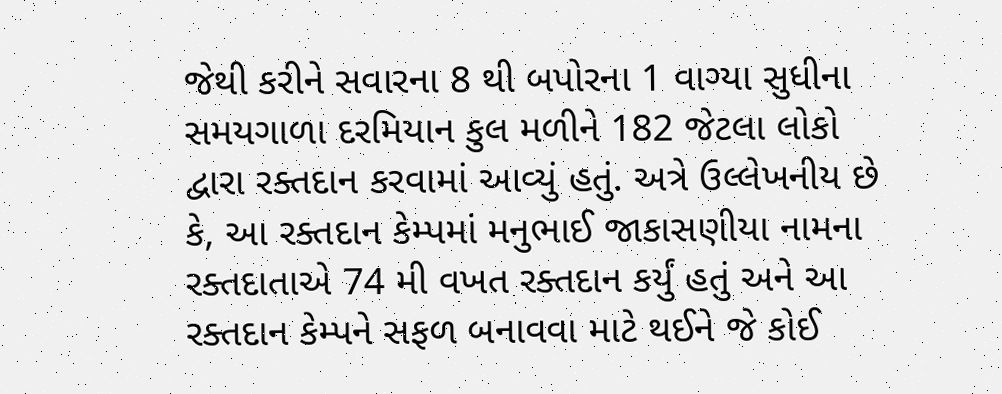જેથી કરીને સવારના 8 થી બપોરના 1 વાગ્યા સુધીના સમયગાળા દરમિયાન કુલ મળીને 182 જેટલા લોકો દ્વારા રક્તદાન કરવામાં આવ્યું હતું. અત્રે ઉલ્લેખનીય છે કે, આ રક્તદાન કેમ્પમાં મનુભાઈ જાકાસણીયા નામના રક્તદાતાએ 74 મી વખત રક્તદાન કર્યું હતું અને આ રક્તદાન કેમ્પને સફળ બનાવવા માટે થઈને જે કોઈ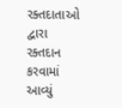રક્તદાતાઓ દ્વારા રક્તદાન કરવામાં આવ્યું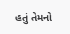હતું તેમનો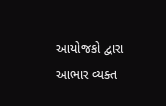આયોજકો દ્વારા આભાર વ્યક્ત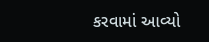કરવામાં આવ્યો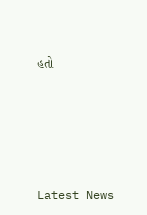હતો






Latest News